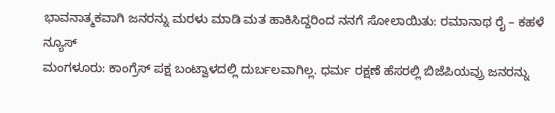ಭಾವನಾತ್ಮಕವಾಗಿ ಜನರನ್ನು ಮರಳು ಮಾಡಿ ಮತ ಹಾಕಿಸಿದ್ದರಿಂದ ನನಗೆ ಸೋಲಾಯಿತು: ರಮಾನಾಥ ರೈ – ಕಹಳೆ ನ್ಯೂಸ್
ಮಂಗಳೂರು: ಕಾಂಗ್ರೆಸ್ ಪಕ್ಷ ಬಂಟ್ವಾಳದಲ್ಲಿ ದುರ್ಬಲವಾಗಿಲ್ಲ. ಧರ್ಮ ರಕ್ಷಣೆ ಹೆಸರಲ್ಲಿ ಬಿಜೆಪಿಯವ್ರು ಜನರನ್ನು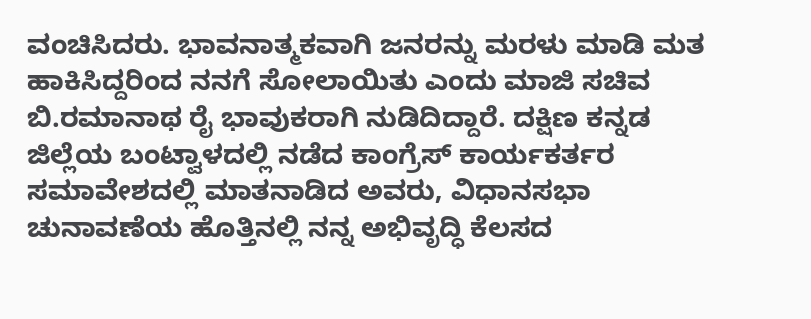ವಂಚಿಸಿದರು. ಭಾವನಾತ್ಮಕವಾಗಿ ಜನರನ್ನು ಮರಳು ಮಾಡಿ ಮತ ಹಾಕಿಸಿದ್ದರಿಂದ ನನಗೆ ಸೋಲಾಯಿತು ಎಂದು ಮಾಜಿ ಸಚಿವ ಬಿ.ರಮಾನಾಥ ರೈ ಭಾವುಕರಾಗಿ ನುಡಿದಿದ್ದಾರೆ. ದಕ್ಷಿಣ ಕನ್ನಡ ಜಿಲ್ಲೆಯ ಬಂಟ್ವಾಳದಲ್ಲಿ ನಡೆದ ಕಾಂಗ್ರೆಸ್ ಕಾರ್ಯಕರ್ತರ ಸಮಾವೇಶದಲ್ಲಿ ಮಾತನಾಡಿದ ಅವರು, ವಿಧಾನಸಭಾ ಚುನಾವಣೆಯ ಹೊತ್ತಿನಲ್ಲಿ ನನ್ನ ಅಭಿವೃದ್ಧಿ ಕೆಲಸದ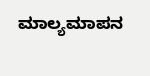ಮಾಲ್ಯಮಾಪನ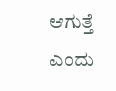ಆಗುತ್ತೆ ಎಂದು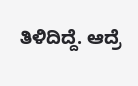ತಿಳಿದಿದ್ದೆ. ಆದ್ರೆ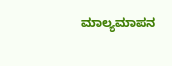ಮಾಲ್ಯಮಾಪನ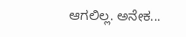ಆಗಲಿಲ್ಲ. ಅನೇಕ...